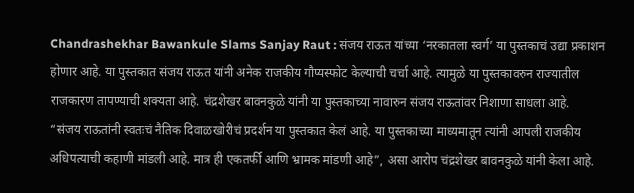Chandrashekhar Bawankule Slams Sanjay Raut : संजय राऊत यांच्या ‘नरकातला स्वर्ग’ या पुस्तकाचं उद्या प्रकाशन होणार आहे. या पुस्तकात संजय राऊत यांनी अनेक राजकीय गौप्यस्फोट केल्याची चर्चा आहे. त्यामुळे या पुस्तकावरुन राज्यातील राजकारण तापण्याची शक्यता आहे. चंद्रशेखर बावनकुळे यांनी या पुस्तकाच्या नावारुन संजय राऊतांवर निशाणा साधला आहे.
“संजय राऊतांनी स्वतःचं नैतिक दिवाळखोरीचं प्रदर्शन या पुस्तकात केलं आहे. या पुस्तकाच्या माध्यमातून त्यांनी आपली राजकीय अधिपत्याची कहाणी मांडली आहे. मात्र ही एकतर्फी आणि भ्रामक मांडणी आहे”, असा आरोप चंद्रशेखर बावनकुळे यांनी केला आहे.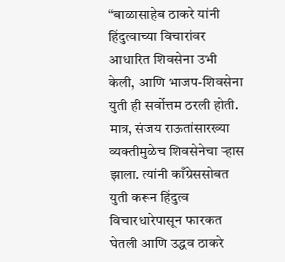“बाळासाहेब ठाकरे यांनी हिंदुत्वाच्या विचारांवर आधारित शिवसेना उभी केली, आणि भाजप-शिवसेना युती ही सर्वोत्तम ठरली होती. मात्र, संजय राऊतांसारख्या व्यक्तीमुळेच शिवसेनेचा ऱ्हास झाला. त्यांनी काँग्रेससोबत युती करून हिंदुत्व विचारधारेपासून फारकत घेतली आणि उद्धव ठाकरे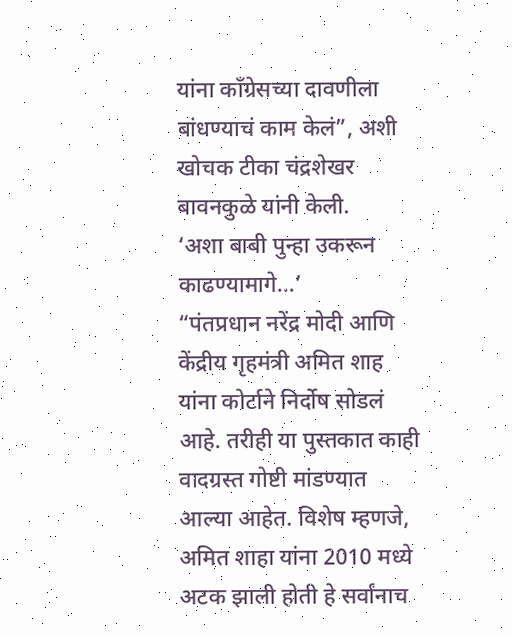यांना काँग्रेसच्या दावणीला बांधण्याचं काम केलं”, अशी खोचक टीका चंद्रशेखर बावनकुळे यांनी केली.
‘अशा बाबी पुन्हा उकरून काढण्यामागे…’
“पंतप्रधान नरेंद्र मोदी आणि केंद्रीय गृहमंत्री अमित शाह यांना कोर्टाने निर्दोष सोडलं आहे. तरीही या पुस्तकात काही वादग्रस्त गोष्टी मांडण्यात आल्या आहेत. विशेष म्हणजे, अमित शाहा यांना 2010 मध्ये अटक झाली होती हे सर्वांनाच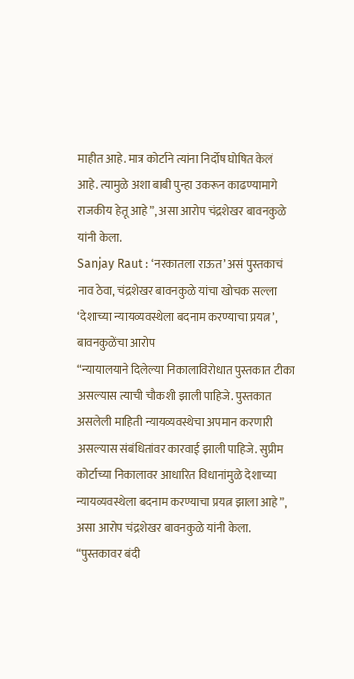माहीत आहे. मात्र कोर्टाने त्यांना निर्दोष घोषित केलं आहे. त्यामुळे अशा बाबी पुन्हा उकरून काढण्यामागे राजकीय हेतू आहे”, असा आरोप चंद्रशेखर बावनकुळे यांनी केला.
Sanjay Raut : ‘नरकातला राऊत’ असं पुस्तकाचं नाव ठेवा, चंद्रशेखर बावनकुळे यांचा खोचक सल्ला
‘देशाच्या न्यायव्यवस्थेला बदनाम करण्याचा प्रयत्न’, बावनकुळेंचा आरोप
“न्यायालयाने दिलेल्या निकालाविरोधात पुस्तकात टीका असल्यास त्याची चौकशी झाली पाहिजे. पुस्तकात असलेली माहिती न्यायव्यवस्थेचा अपमान करणारी असल्यास संबंधितांवर कारवाई झाली पाहिजे. सुप्रीम कोर्टाच्या निकालावर आधारित विधानांमुळे देशाच्या न्यायव्यवस्थेला बदनाम करण्याचा प्रयत्न झाला आहे”, असा आरोप चंद्रशेखर बावनकुळे यांनी केला. “पुस्तकावर बंदी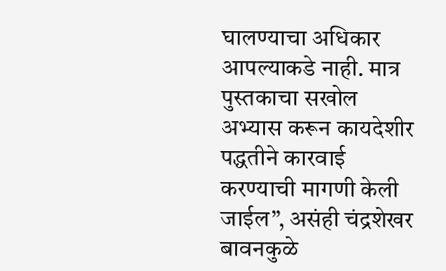घालण्याचा अधिकार आपल्याकडे नाही. मात्र पुस्तकाचा सखोल अभ्यास करून कायदेशीर पद्धतीने कारवाई करण्याची मागणी केली जाईल”, असंही चंद्रशेखर बावनकुळे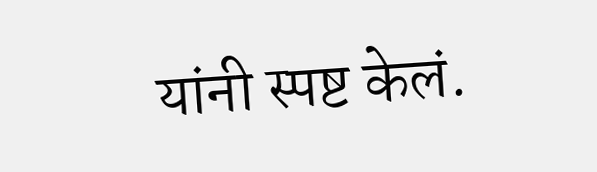यांनी स्पष्ट केलं.